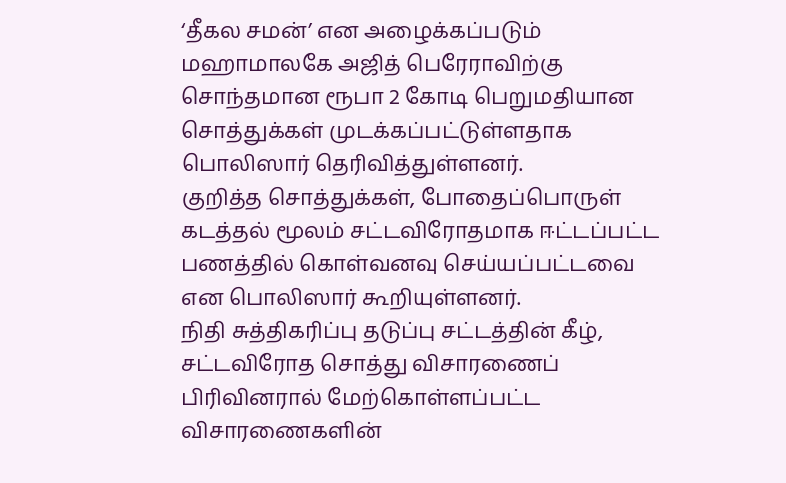‘தீகல சமன்’ என அழைக்கப்படும் மஹாமாலகே அஜித் பெரேராவிற்கு சொந்தமான ரூபா 2 கோடி பெறுமதியான சொத்துக்கள் முடக்கப்பட்டுள்ளதாக பொலிஸார் தெரிவித்துள்ளனர்.
குறித்த சொத்துக்கள், போதைப்பொருள் கடத்தல் மூலம் சட்டவிரோதமாக ஈட்டப்பட்ட பணத்தில் கொள்வனவு செய்யப்பட்டவை என பொலிஸார் கூறியுள்ளனர்.
நிதி சுத்திகரிப்பு தடுப்பு சட்டத்தின் கீழ், சட்டவிரோத சொத்து விசாரணைப் பிரிவினரால் மேற்கொள்ளப்பட்ட விசாரணைகளின்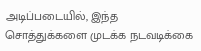அடிப்படையில், இந்த சொத்துக்களை முடக்க நடவடிக்கை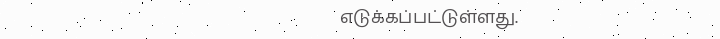எடுக்கப்பட்டுள்ளது.